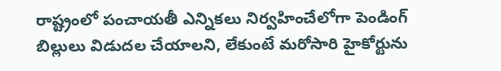రాష్ట్రంలో పంచాయతీ ఎన్నికలు నిర్వహించేలోగా పెండింగ్ బిల్లులు విడుదల చేయాలని, లేకుంటే మరోసారి హైకోర్టును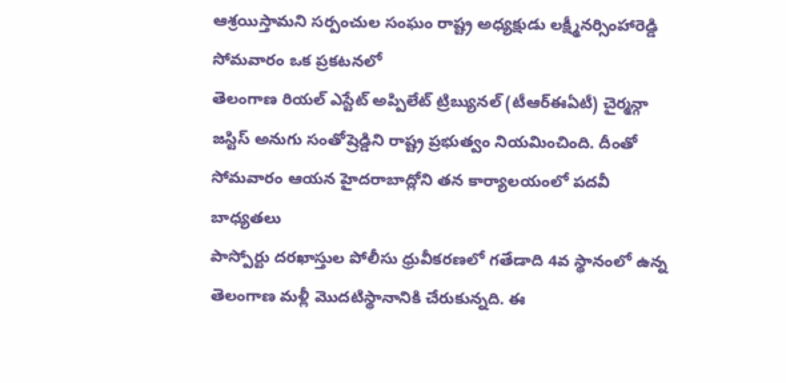ఆశ్రయిస్తామని సర్పంచుల సంఘం రాష్ట్ర అధ్యక్షుడు లక్ష్మీనర్సింహారెడ్డి సోమవారం ఒక ప్రకటనలో
తెలంగాణ రియల్ ఎస్టేట్ అప్పిలేట్ ట్రిబ్యునల్ (టీఆర్ఈఏటీ) చైర్మన్గా జస్టిస్ అనుగు సంతోష్రెడ్డిని రాష్ట్ర ప్రభుత్వం నియమించింది. దీంతో సోమవారం ఆయన హైదరాబాద్లోని తన కార్యాలయంలో పదవీ బాధ్యతలు
పాస్పోర్టు దరఖాస్తుల పోలీసు ధ్రువీకరణలో గతేడాది 4వ స్థానంలో ఉన్న తెలంగాణ మళ్లీ మొదటిస్థానానికి చేరుకున్నది. ఈ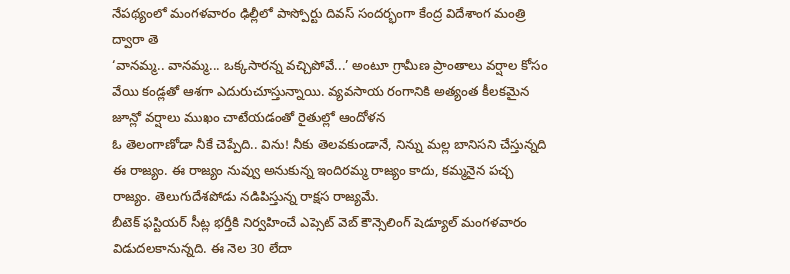నేపథ్యంలో మంగళవారం ఢిల్లీలో పాస్పోర్టు దివస్ సందర్భంగా కేంద్ర విదేశాంగ మంత్రి ద్వారా తె
‘వానమ్మ.. వానమ్మ... ఒక్కసారన్న వచ్చిపోవే...’ అంటూ గ్రామీణ ప్రాంతాలు వర్షాల కోసం వేయి కండ్లతో ఆశగా ఎదురుచూస్తున్నాయి. వ్యవసాయ రంగానికి అత్యంత కీలకమైన జూన్లో వర్షాలు ముఖం చాటేయడంతో రైతుల్లో ఆందోళన
ఓ తెలంగాణోడా నీకే చెప్పేది.. విను! నీకు తెలవకుండానే, నిన్ను మల్ల బానిసని చేస్తున్నది ఈ రాజ్యం. ఈ రాజ్యం నువ్వు అనుకున్న ఇందిరమ్మ రాజ్యం కాదు, కమ్మనైన పచ్చ రాజ్యం. తెలుగుదేశపోడు నడిపిస్తున్న రాక్షస రాజ్యమే.
బీటెక్ ఫస్టియర్ సీట్ల భర్తీకి నిర్వహించే ఎప్సెట్ వెబ్ కౌన్సెలింగ్ షెడ్యూల్ మంగళవారం విడుదలకానున్నది. ఈ నెల 30 లేదా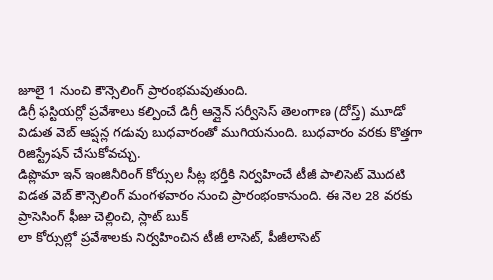జూలై 1 నుంచి కౌన్సెలింగ్ ప్రారంభమవుతుంది.
డిగ్రీ ఫస్టియర్లో ప్రవేశాలు కల్పించే డిగ్రీ ఆన్లైన్ సర్వీసెస్ తెలంగాణ (దోస్త్) మూడో విడుత వెబ్ ఆప్షన్ల గడువు బుధవారంతో ముగియనుంది. బుధవారం వరకు కొత్తగా రిజిస్ట్రేషన్ చేసుకోవచ్చు.
డిప్లొమా ఇన్ ఇంజినీరింగ్ కోర్సుల సీట్ల భర్తీకి నిర్వహించే టీజీ పాలిసెట్ మొదటి విడత వెబ్ కౌన్సెలింగ్ మంగళవారం నుంచి ప్రారంభంకానుంది. ఈ నెల 28 వరకు ప్రాసెసింగ్ ఫీజు చెల్లించి, స్లాట్ బుక్
లా కోర్సుల్లో ప్రవేశాలకు నిర్వహించిన టీజీ లాసెట్, పీజీలాసెట్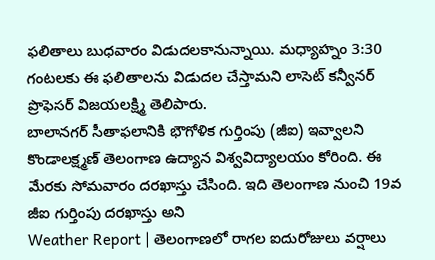ఫలితాలు బుధవారం విడుదలకానున్నాయి. మధ్యాహ్నం 3:30 గంటలకు ఈ ఫలితాలను విడుదల చేస్తామని లాసెట్ కన్వీనర్ ప్రొఫెసర్ విజయలక్ష్మి తెలిపారు.
బాలానగర్ సీతాఫలానికి భౌగోళిక గుర్తింపు (జీఐ) ఇవ్వాలని కొండాలక్ష్మణ్ తెలంగాణ ఉద్యాన విశ్వవిద్యాలయం కోరింది. ఈ మేరకు సోమవారం దరఖాస్తు చేసింది. ఇది తెలంగాణ నుంచి 19వ జీఐ గుర్తింపు దరఖాస్తు అని
Weather Report | తెలంగాణలో రాగల ఐదురోజులు వర్షాలు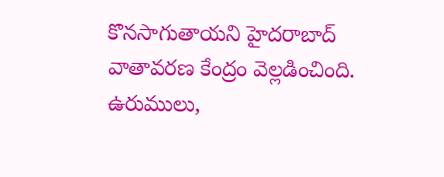కొనసాగుతాయని హైదరాబాద్ వాతావరణ కేంద్రం వెల్లడించింది. ఉరుములు,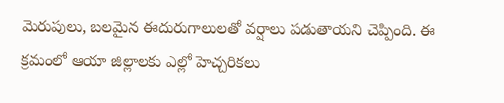మెరుపులు, బలమైన ఈదురుగాలులతో వర్షాలు పడుతాయని చెప్పింది. ఈ క్రమంలో ఆయా జిల్లాలకు ఎల్లో హెచ్చరికలు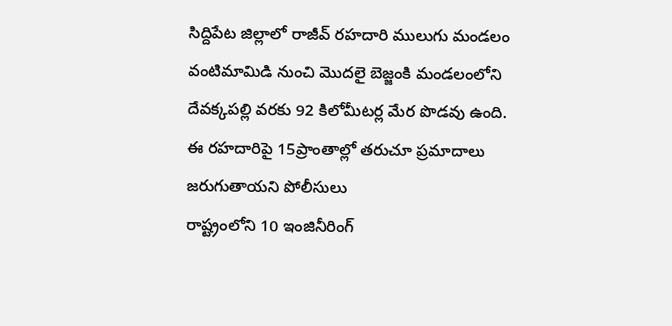సిద్దిపేట జిల్లాలో రాజీవ్ రహదారి ములుగు మండలం వంటిమామిడి నుంచి మొదలై బెజ్జంకి మండలంలోని దేవక్కపల్లి వరకు 92 కిలోమీటర్ల మేర పొడవు ఉంది. ఈ రహదారిపై 15ప్రాంతాల్లో తరుచూ ప్రమాదాలు జరుగుతాయని పోలీసులు
రాష్ట్రంలోని 10 ఇంజినీరింగ్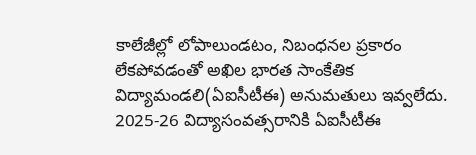కాలేజీల్లో లోపాలుండటం, నిబంధనల ప్రకారం లేకపోవడంతో అఖిల భారత సాంకేతిక విద్యామండలి(ఏఐసీటీఈ) అనుమతులు ఇవ్వలేదు. 2025-26 విద్యాసంవత్సరానికి ఏఐసీటీఈ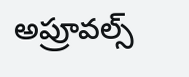అప్రూవల్స్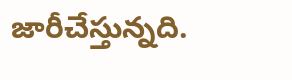జారీచేస్తున్నది.